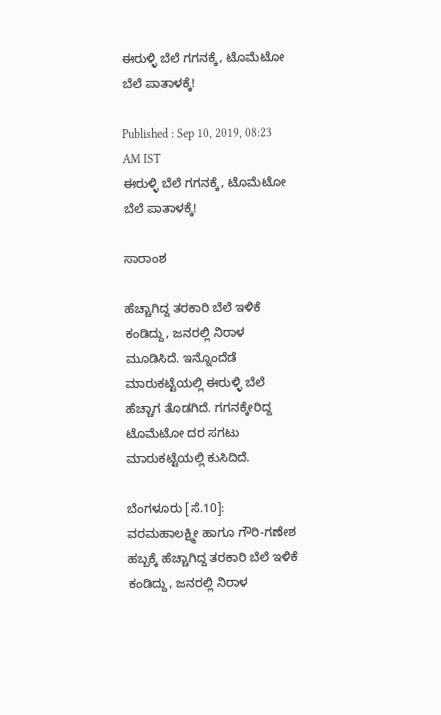ಈರುಳ್ಳಿ ಬೆಲೆ ಗಗನಕ್ಕೆ, ಟೊಮೆಟೋ ಬೆಲೆ ಪಾತಾಳಕ್ಕೆ!

Published : Sep 10, 2019, 08:23 AM IST
ಈರುಳ್ಳಿ ಬೆಲೆ ಗಗನಕ್ಕೆ, ಟೊಮೆಟೋ ಬೆಲೆ ಪಾತಾಳಕ್ಕೆ!

ಸಾರಾಂಶ

ಹೆಚ್ಚಾಗಿದ್ದ ತರಕಾರಿ ಬೆಲೆ ಇಳಿಕೆ ಕಂಡಿದ್ದು, ಜನರಲ್ಲಿ ನಿರಾಳ ಮೂಡಿಸಿದೆ. ಇನ್ನೊಂದೆಡೆ ಮಾರುಕಟ್ಟೆಯಲ್ಲಿ ಈರುಳ್ಳಿ ಬೆಲೆ ಹೆಚ್ಚಾಗ ತೊಡಗಿದೆ. ಗಗನಕ್ಕೇರಿದ್ದ ಟೊಮೆಟೋ ದರ ಸಗಟು ಮಾರುಕಟ್ಟೆಯಲ್ಲಿ ಕುಸಿದಿದೆ.

ಬೆಂಗಳೂರು [ಸೆ.10]:  ವರಮಹಾಲಕ್ಷ್ಮೀ ಹಾಗೂ ಗೌರಿ-ಗಣೇಶ ಹಬ್ಬಕ್ಕೆ ಹೆಚ್ಚಾಗಿದ್ದ ತರಕಾರಿ ಬೆಲೆ ಇಳಿಕೆ ಕಂಡಿದ್ದು, ಜನರಲ್ಲಿ ನಿರಾಳ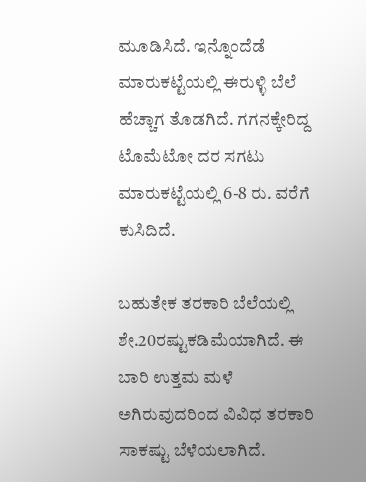ಮೂಡಿಸಿದೆ. ಇನ್ನೊಂದೆಡೆ ಮಾರುಕಟ್ಟೆಯಲ್ಲಿ ಈರುಳ್ಳಿ ಬೆಲೆ ಹೆಚ್ಚಾಗ ತೊಡಗಿದೆ. ಗಗನಕ್ಕೇರಿದ್ದ ಟೊಮೆಟೋ ದರ ಸಗಟು ಮಾರುಕಟ್ಟೆಯಲ್ಲಿ 6-8 ರು. ವರೆಗೆ ಕುಸಿದಿದೆ.

ಬಹುತೇಕ ತರಕಾರಿ ಬೆಲೆಯಲ್ಲಿ ಶೇ.20ರಷ್ಟುಕಡಿಮೆಯಾಗಿದೆ. ಈ ಬಾರಿ ಉತ್ತಮ ಮಳೆ ಅಗಿರುವುದರಿಂದ ವಿವಿಧ ತರಕಾರಿ ಸಾಕಷ್ಟು ಬೆಳೆಯಲಾಗಿದೆ.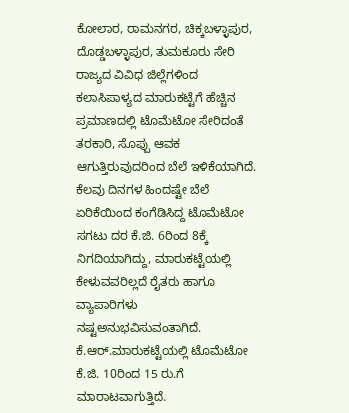ಕೋಲಾರ, ರಾಮನಗರ, ಚಿಕ್ಕಬಳ್ಳಾಪುರ, ದೊಡ್ಡಬಳ್ಳಾಪುರ, ತುಮಕೂರು ಸೇರಿ ರಾಜ್ಯದ ವಿವಿಧ ಜಿಲ್ಲೆಗಳಿಂದ ಕಲಾಸಿಪಾಳ್ಯದ ಮಾರುಕಟ್ಟೆಗೆ ಹೆಚ್ಚಿನ ಪ್ರಮಾಣದಲ್ಲಿ ಟೊಮೆಟೋ ಸೇರಿದಂತೆ ತರಕಾರಿ, ಸೊಪ್ಪು ಆವಕ ಆಗುತ್ತಿರುವುದರಿಂದ ಬೆಲೆ ಇಳಿಕೆಯಾಗಿದೆ. ಕೆಲವು ದಿನಗಳ ಹಿಂದಷ್ಟೇ ಬೆಲೆ ಏರಿಕೆಯಿಂದ ಕಂಗೆಡಿಸಿದ್ದ ಟೊಮೆಟೋ ಸಗಟು ದರ ಕೆ.ಜಿ. 6ರಿಂದ 8ಕ್ಕೆ ನಿಗದಿಯಾಗಿದ್ದು, ಮಾರುಕಟ್ಟೆಯಲ್ಲಿ ಕೇಳುವವರಿಲ್ಲದೆ ರೈತರು ಹಾಗೂ ವ್ಯಾಪಾರಿಗಳು ನಷ್ಟಅನುಭವಿಸುವಂತಾಗಿದೆ. ಕೆ.ಆರ್‌.ಮಾರುಕಟ್ಟೆಯಲ್ಲಿ ಟೊಮೆಟೋ ಕೆ.ಜಿ. 10ರಿಂದ 15 ರು.ಗೆ ಮಾರಾಟವಾಗುತ್ತಿದೆ.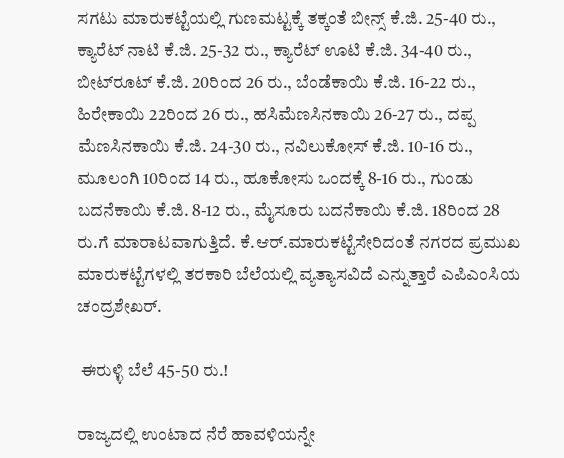ಸಗಟು ಮಾರುಕಟ್ಟೆಯಲ್ಲಿ ಗುಣಮಟ್ಟಕ್ಕೆ ತಕ್ಕಂತೆ ಬೀನ್ಸ್‌ ಕೆ.ಜಿ. 25-40 ರು., ಕ್ಯಾರೆಟ್‌ ನಾಟಿ ಕೆ.ಜಿ. 25-32 ರು., ಕ್ಯಾರೆಟ್‌ ಊಟಿ ಕೆ.ಜಿ. 34-40 ರು., ಬೀಟ್‌ರೂಟ್‌ ಕೆ.ಜಿ. 20ರಿಂದ 26 ರು., ಬೆಂಡೆಕಾಯಿ ಕೆ.ಜಿ. 16-22 ರು., ಹಿರೇಕಾಯಿ 22ರಿಂದ 26 ರು., ಹಸಿಮೆಣಸಿನಕಾಯಿ 26-27 ರು., ದಪ್ಪ ಮೆಣಸಿನಕಾಯಿ ಕೆ.ಜಿ. 24-30 ರು., ನವಿಲುಕೋಸ್‌ ಕೆ.ಜಿ. 10-16 ರು., ಮೂಲಂಗಿ 10ರಿಂದ 14 ರು., ಹೂಕೋಸು ಒಂದಕ್ಕೆ 8-16 ರು., ಗುಂಡು ಬದನೆಕಾಯಿ ಕೆ.ಜಿ. 8-12 ರು., ಮೈಸೂರು ಬದನೆಕಾಯಿ ಕೆ.ಜಿ. 18ರಿಂದ 28 ರು.ಗೆ ಮಾರಾಟವಾಗುತ್ತಿದೆ. ಕೆ.ಆರ್‌.ಮಾರುಕಟ್ಟೆಸೇರಿದಂತೆ ನಗರದ ಪ್ರಮುಖ ಮಾರುಕಟ್ಟೆಗಳಲ್ಲಿ ತರಕಾರಿ ಬೆಲೆಯಲ್ಲಿ ವ್ಯತ್ಯಾಸವಿದೆ ಎನ್ನುತ್ತಾರೆ ಎಪಿಎಂಸಿಯ ಚಂದ್ರಶೇಖರ್‌.

 ಈರುಳ್ಳಿ ಬೆಲೆ 45-50 ರು.!

ರಾಜ್ಯದಲ್ಲಿ ಉಂಟಾದ ನೆರೆ ಹಾವಳಿಯನ್ನೇ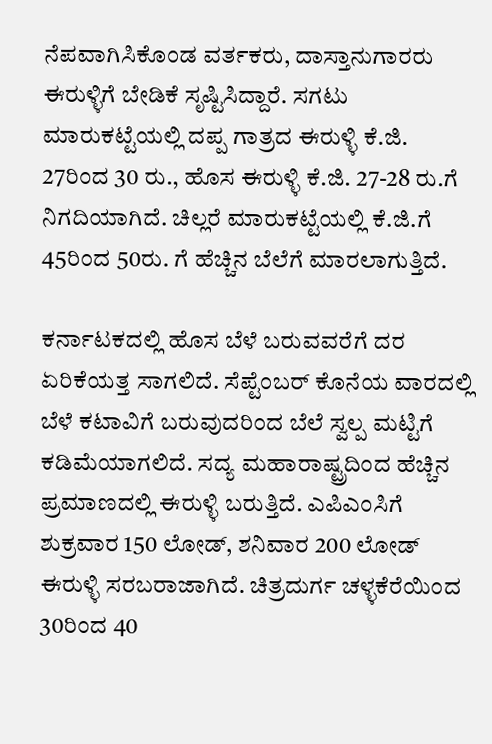ನೆಪವಾಗಿಸಿಕೊಂಡ ವರ್ತಕರು, ದಾಸ್ತಾನುಗಾರರು ಈರುಳ್ಳಿಗೆ ಬೇಡಿಕೆ ಸೃಷ್ಟಿಸಿದ್ದಾರೆ. ಸಗಟು ಮಾರುಕಟ್ಟೆಯಲ್ಲಿ ದಪ್ಪ ಗಾತ್ರದ ಈರುಳ್ಳಿ ಕೆ.ಜಿ. 27ರಿಂದ 30 ರು., ಹೊಸ ಈರುಳ್ಳಿ ಕೆ.ಜಿ. 27-28 ರು.ಗೆ ನಿಗದಿಯಾಗಿದೆ. ಚಿಲ್ಲರೆ ಮಾರುಕಟ್ಟೆಯಲ್ಲಿ ಕೆ.ಜಿ.ಗೆ 45ರಿಂದ 50ರು. ಗೆ ಹೆಚ್ಚಿನ ಬೆಲೆಗೆ ಮಾರಲಾಗುತ್ತಿದೆ.

ಕರ್ನಾಟಕದಲ್ಲಿ ಹೊಸ ಬೆಳೆ ಬರುವವರೆಗೆ ದರ ಏರಿಕೆಯತ್ತ ಸಾಗಲಿದೆ. ಸೆಪ್ಟೆಂಬರ್‌ ಕೊನೆಯ ವಾರದಲ್ಲಿ ಬೆಳೆ ಕಟಾವಿಗೆ ಬರುವುದರಿಂದ ಬೆಲೆ ಸ್ವಲ್ಪ ಮಟ್ಟಿಗೆ ಕಡಿಮೆಯಾಗಲಿದೆ. ಸದ್ಯ ಮಹಾರಾಷ್ಟ್ರದಿಂದ ಹೆಚ್ಚಿನ ಪ್ರಮಾಣದಲ್ಲಿ ಈರುಳ್ಳಿ ಬರುತ್ತಿದೆ. ಎಪಿಎಂಸಿಗೆ ಶುಕ್ರವಾರ 150 ಲೋಡ್‌, ಶನಿವಾರ 200 ಲೋಡ್‌ ಈರುಳ್ಳಿ ಸರಬರಾಜಾಗಿದೆ. ಚಿತ್ರದುರ್ಗ ಚಳ್ಳಕೆರೆಯಿಂದ 30ರಿಂದ 40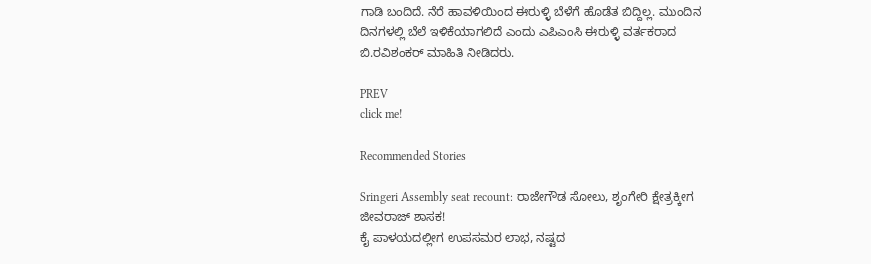ಗಾಡಿ ಬಂದಿದೆ. ನೆರೆ ಹಾವಳಿಯಿಂದ ಈರುಳ್ಳಿ ಬೆಳೆಗೆ ಹೊಡೆತ ಬಿದ್ದಿಲ್ಲ. ಮುಂದಿನ ದಿನಗಳಲ್ಲಿ ಬೆಲೆ ಇಳಿಕೆಯಾಗಲಿದೆ ಎಂದು ಎಪಿಎಂಸಿ ಈರುಳ್ಳಿ ವರ್ತಕರಾದ ಬಿ.ರವಿಶಂಕರ್‌ ಮಾಹಿತಿ ನೀಡಿದರು.

PREV
click me!

Recommended Stories

Sringeri Assembly seat recount: ರಾಜೇಗೌಡ ಸೋಲು, ಶೃಂಗೇರಿ ಕ್ಷೇತ್ರಕ್ಕೀಗ ಜೀವರಾಜ್‌ ಶಾಸಕ!
ಕೈ ಪಾಳಯದಲ್ಲೀಗ ಉಪಸಮರ ಲಾಭ, ನಷ್ಟದ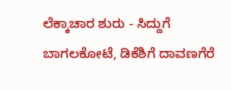ಲೆಕ್ಕಾಚಾರ ಶುರು - ಸಿದ್ದುಗೆ ಬಾಗಲಕೋಟೆ, ಡಿಕೆಶಿಗೆ ದಾವಣಗೆರೆ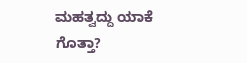ಮಹತ್ವದ್ದು ಯಾಕೆ ಗೊತ್ತಾ?